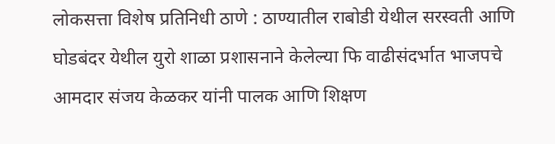लोकसत्ता विशेष प्रतिनिधी ठाणे : ठाण्यातील राबोडी येथील सरस्वती आणि घोडबंदर येथील युरो शाळा प्रशासनाने केलेल्या फि वाढीसंदर्भात भाजपचे आमदार संजय केळकर यांनी पालक आणि शिक्षण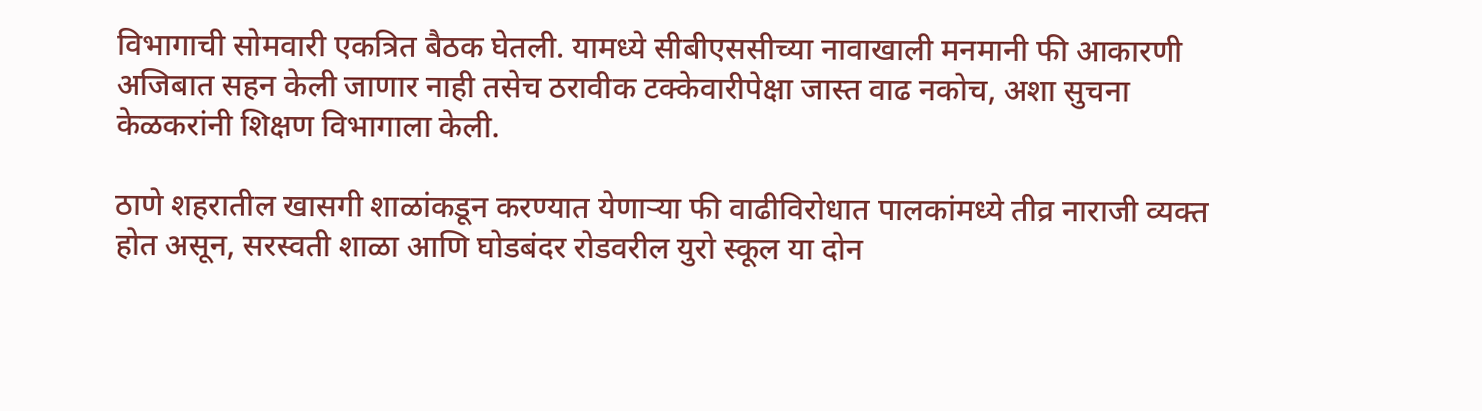विभागाची सोमवारी एकत्रित बैठक घेतली. यामध्ये सीबीएससीच्या नावाखाली मनमानी फी आकारणी अजिबात सहन केली जाणार नाही तसेच ठरावीक टक्केवारीपेक्षा जास्त वाढ नकोच, अशा सुचना केळकरांनी शिक्षण विभागाला केली.

ठाणे शहरातील खासगी शाळांकडून करण्यात येणाऱ्या फी वाढीविरोधात पालकांमध्ये तीव्र नाराजी व्यक्त होत असून, सरस्वती शाळा आणि घोडबंदर रोडवरील युरो स्कूल या दोन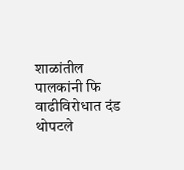शाळांतील पालकांनी फि वाढीविरोधात दंड थोपटले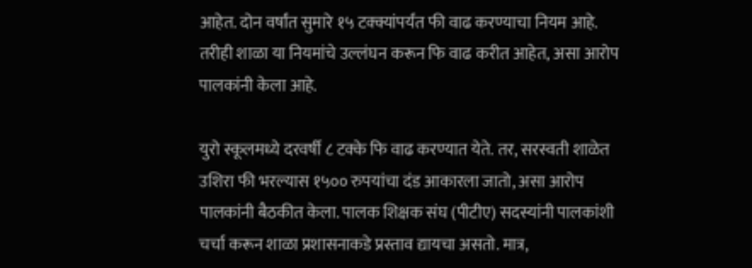आहेत. दोन वर्षांत सुमारे १५ टक्क्यांपर्यंत फी वाढ करण्याचा नियम आहे. तरीही शाळा या नियमांचे उल्लंघन करून फि वाढ करीत आहेत, असा आरोप पालकांनी केला आहे.

युरो स्कूलमध्ये दरवर्षी ८ टक्के फि वाढ करण्यात येते. तर, सरस्वती शाळेत उशिरा फी भरल्यास १५०० रुपयांचा दंड आकारला जातो, असा आरोप पालकांनी बैठकीत केला. पालक शिक्षक संघ (पीटीए) सदस्यांनी पालकांशी चर्चा करून शाळा प्रशासनाकडे प्रस्ताव द्यायचा असतो. मात्र,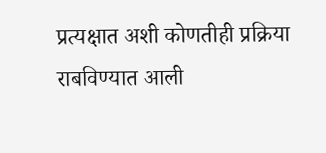प्रत्यक्षात अशी कोणतीही प्रक्रिया राबविण्यात आली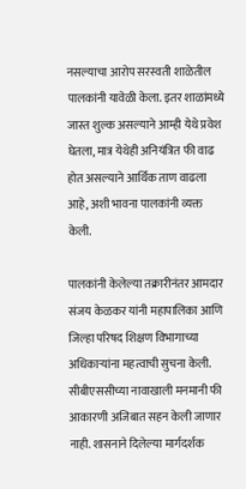नसल्याचा आरोप सरस्वती शाळेतील पालकांनी यावेळी केला. इतर शाळांमध्ये जास्त शुल्क असल्याने आम्ही येथे प्रवेश घेतला, मात्र येथेही अनियंत्रित फी वाढ होत असल्याने आर्थिक ताण वाढला आहे, अशी भावना पालकांनी व्यक्त केली.

पालकांनी केलेल्या तक्रारीनंतर आमदार संजय केळकर यांनी महापालिका आणि जिल्हा परिषद शिक्षण विभागाच्या अधिकाऱ्यांना महत्वाची सुचना केली. सीबीएससीच्या नावाखाली मनमानी फी आकारणी अजिबात सहन केली जाणार नाही. शासनाने दिलेल्या मार्गदर्शक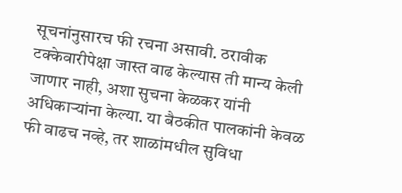सूचनांनुसारच फी रचना असावी. ठरावीक टक्केवारीपेक्षा जास्त वाढ केल्यास ती मान्य केली जाणार नाही, अशा सुचना केळकर यांनी अधिकाऱ्यांना केल्या. या बैठकीत पालकांनी केवळ फी वाढच नव्हे, तर शाळांमधील सुविधा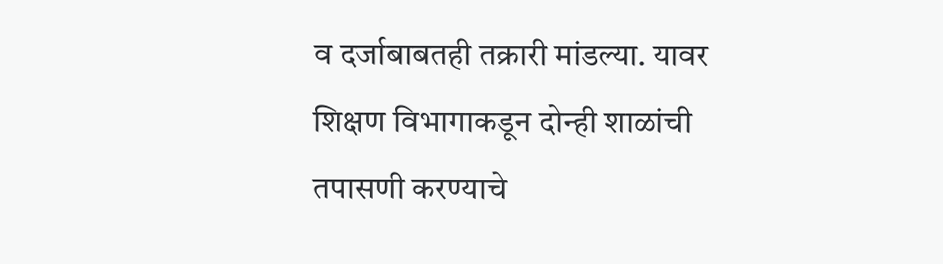व दर्जाबाबतही तक्रारी मांडल्या. यावर शिक्षण विभागाकडून दोन्ही शाळांची तपासणी करण्याचे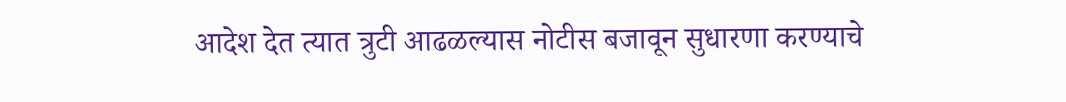आदेश देत त्यात त्रुटी आढळल्यास नोटीस बजावून सुधारणा करण्याचे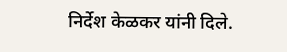निर्देश केळकर यांनी दिले.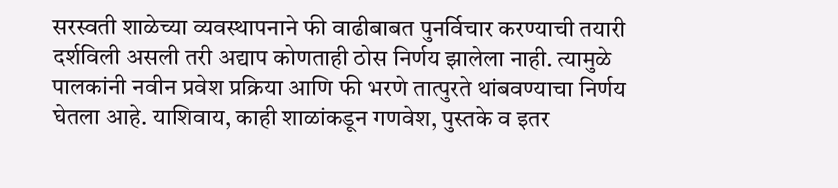सरस्वती शाळेच्या व्यवस्थापनाने फी वाढीबाबत पुनर्विचार करण्याची तयारी दर्शविली असली तरी अद्याप कोणताही ठोस निर्णय झालेला नाही. त्यामुळे पालकांनी नवीन प्रवेश प्रक्रिया आणि फी भरणे तात्पुरते थांबवण्याचा निर्णय घेतला आहे. याशिवाय, काही शाळांकडून गणवेश, पुस्तके व इतर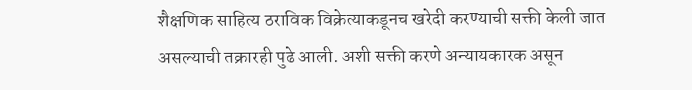शैक्षणिक साहित्य ठराविक विक्रेत्याकडूनच खरेदी करण्याची सक्ती केली जात असल्याची तक्रारही पुढे आली. अशी सक्ती करणे अन्यायकारक असून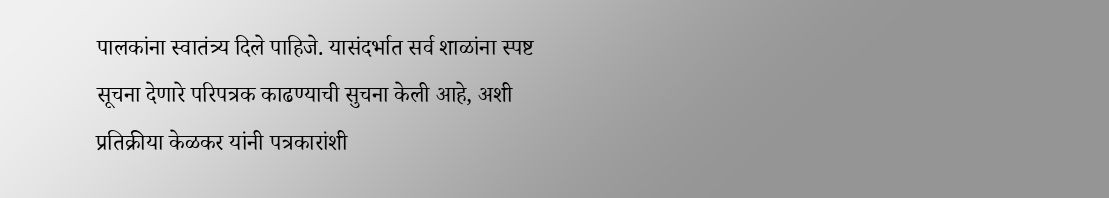पालकांना स्वातंत्र्य दिले पाहिजे. यासंदर्भात सर्व शाळांना स्पष्ट सूचना देणारे परिपत्रक काढण्याची सुचना केली आहे, अशी प्रतिक्रीया केळकर यांनी पत्रकारांशी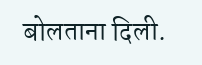बोलताना दिली.